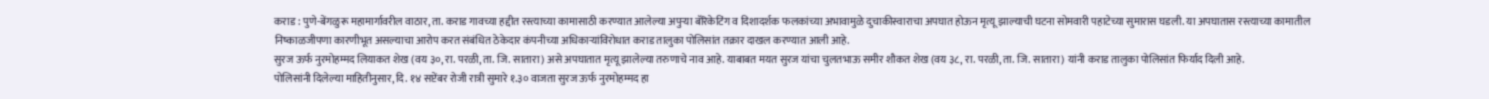कराड : पुणे-बेंगळुरू महामार्गावरील वाठार, ता. कराड गावच्या हद्दीत रस्त्याच्या कामासाठी करण्यात आलेल्या अपुऱ्या बॅरिकेटिंग व दिशादर्शक फलकांच्या अभावामुळे दुचाकीस्वाराचा अपघात होऊन मृत्यू झाल्याची घटना सोमवारी पहाटेच्या सुमारास घडली. या अपघातास रस्त्याच्या कामातील निष्काळजीपणा कारणीभूत असल्याचा आरोप करत संबंधित ठेकेदार कंपनीच्या अधिकाऱ्यांविरोधात कराड तालुका पोलिसांत तक्रार दाखल करण्यात आली आहे.
सुरज ऊर्फ नुरमोहम्मद लियाकत शेख (वय ३०, रा. परळी, ता. जि. सातारा) असे अपघातात मृत्यू झालेल्या तरुणाचे नाव आहे. याबाबत मयत सुरज यांचा चुलतभाऊ समीर शौकत शेख (वय ३८, रा. परळी, ता. जि. सातारा) यांनी कराड तालुका पोलिसांत फिर्याद दिली आहे.
पोलिसांनी दिलेल्या माहितीनुसार, दि. १४ सप्टेंबर रोजी रात्री सुमारे १.३० वाजता सुरज ऊर्फ नुरमोहम्मद हा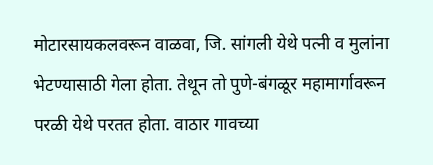मोटारसायकलवरून वाळवा, जि. सांगली येथे पत्नी व मुलांना भेटण्यासाठी गेला होता. तेथून तो पुणे-बंगळूर महामार्गावरून परळी येथे परतत होता. वाठार गावच्या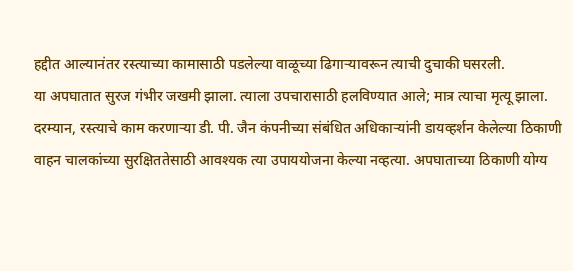हद्दीत आल्यानंतर रस्त्याच्या कामासाठी पडलेल्या वाळूच्या ढिगाऱ्यावरून त्याची दुचाकी घसरली.
या अपघातात सुरज गंभीर जखमी झाला. त्याला उपचारासाठी हलविण्यात आले; मात्र त्याचा मृत्यू झाला. दरम्यान, रस्त्याचे काम करणाऱ्या डी. पी. जैन कंपनीच्या संबंधित अधिकाऱ्यांनी डायव्हर्शन केलेल्या ठिकाणी वाहन चालकांच्या सुरक्षिततेसाठी आवश्यक त्या उपाययोजना केल्या नव्हत्या. अपघाताच्या ठिकाणी योग्य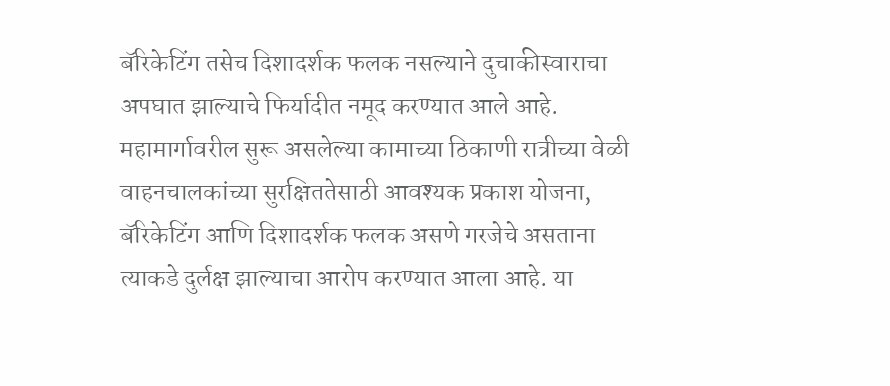बॅरिकेटिंग तसेच दिशादर्शक फलक नसल्याने दुचाकीस्वाराचा अपघात झाल्याचे फिर्यादीत नमूद करण्यात आले आहे.
महामार्गावरील सुरू असलेल्या कामाच्या ठिकाणी रात्रीच्या वेळी वाहनचालकांच्या सुरक्षिततेसाठी आवश्यक प्रकाश योजना, बॅरिकेटिंग आणि दिशादर्शक फलक असणे गरजेचे असताना त्याकडे दुर्लक्ष झाल्याचा आरोप करण्यात आला आहे. या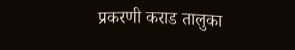प्रकरणी कराड तालुका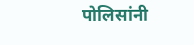पोलिसांनी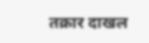तक्रार दाखल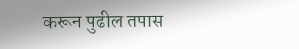करून पुढील तपास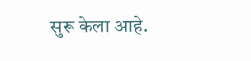सुरू केला आहे.